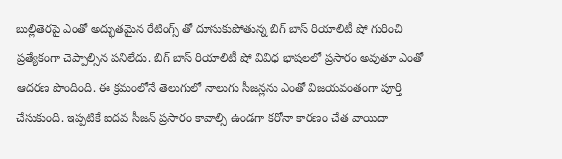బుల్లితెరపై ఎంతో అద్భుతమైన రేటింగ్స్ తో దూసుకుపోతున్న బిగ్ బాస్ రియాలిటీ షో గురించి ప్రత్యేకంగా చెప్పాల్సిన పనిలేదు. బిగ్ బాస్ రియాలిటీ షో వివిధ భాషలలో ప్రసారం అవుతూ ఎంతో ఆదరణ పొందింది. ఈ క్రమంలోనే తెలుగులో నాలుగు సీజన్లను ఎంతో విజయవంతంగా పూర్తి చేసుకుంది. ఇప్పటికే ఐదవ సీజన్ ప్రసారం కావాల్సి ఉండగా కరోనా కారణం చేత వాయిదా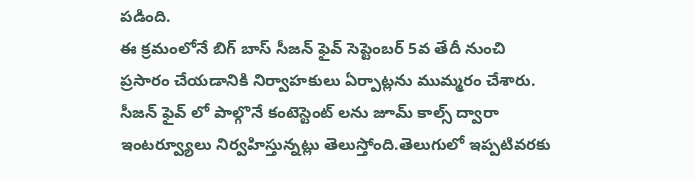పడింది.
ఈ క్రమంలోనే బిగ్ బాస్ సీజన్ ఫైవ్ సెప్టెంబర్ 5వ తేదీ నుంచి ప్రసారం చేయడానికి నిర్వాహకులు ఏర్పాట్లను ముమ్మరం చేశారు. సీజన్ ఫైవ్ లో పాల్గొనే కంటెస్టెంట్ లను జూమ్ కాల్స్ ద్వారా ఇంటర్వ్యూలు నిర్వహిస్తున్నట్లు తెలుస్తోంది.తెలుగులో ఇప్పటివరకు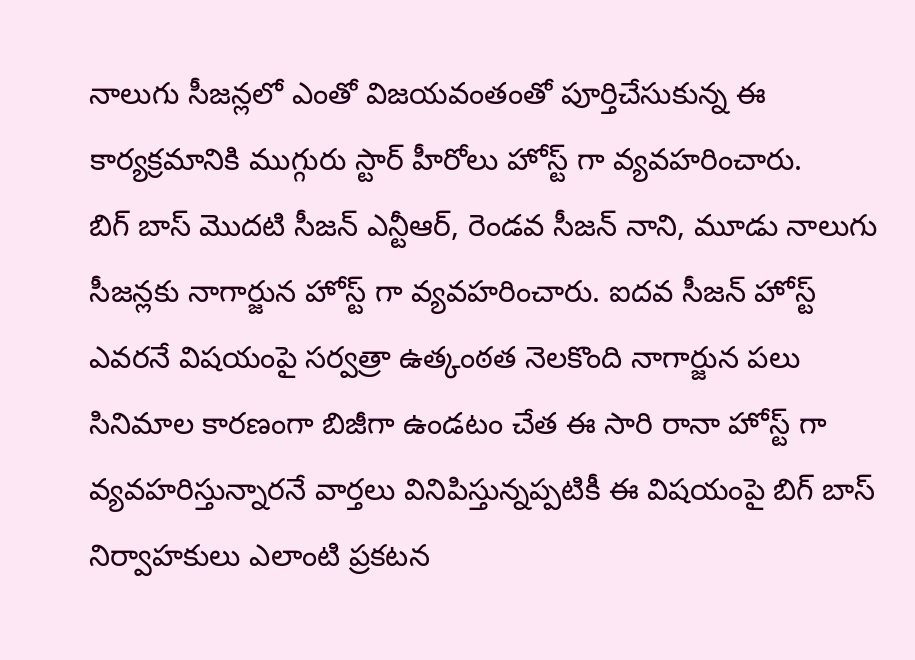నాలుగు సీజన్లలో ఎంతో విజయవంతంతో పూర్తిచేసుకున్న ఈ కార్యక్రమానికి ముగ్గురు స్టార్ హీరోలు హోస్ట్ గా వ్యవహరించారు.
బిగ్ బాస్ మొదటి సీజన్ ఎన్టీఆర్, రెండవ సీజన్ నాని, మూడు నాలుగు సీజన్లకు నాగార్జున హోస్ట్ గా వ్యవహరించారు. ఐదవ సీజన్ హోస్ట్ ఎవరనే విషయంపై సర్వత్రా ఉత్కంఠత నెలకొంది నాగార్జున పలు సినిమాల కారణంగా బిజీగా ఉండటం చేత ఈ సారి రానా హోస్ట్ గా వ్యవహరిస్తున్నారనే వార్తలు వినిపిస్తున్నప్పటికీ ఈ విషయంపై బిగ్ బాస్ నిర్వాహకులు ఎలాంటి ప్రకటన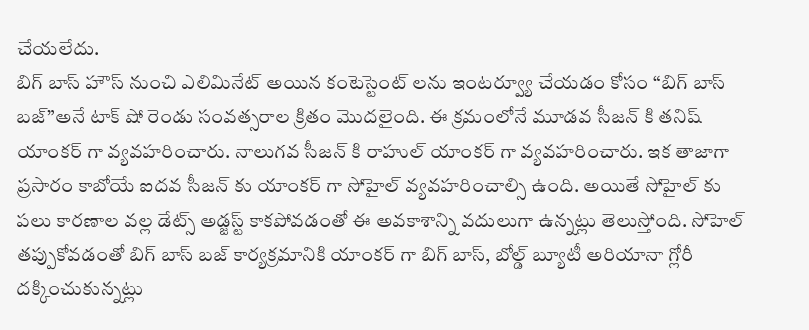చేయలేదు.
బిగ్ బాస్ హౌస్ నుంచి ఎలిమినేట్ అయిన కంటెస్టెంట్ లను ఇంటర్వ్యూ చేయడం కోసం “బిగ్ బాస్ బజ్”అనే టాక్ షో రెండు సంవత్సరాల క్రితం మొదలైంది. ఈ క్రమంలోనే మూడవ సీజన్ కి తనిష్ యాంకర్ గా వ్యవహరించారు. నాలుగవ సీజన్ కి రాహుల్ యాంకర్ గా వ్యవహరించారు. ఇక తాజాగా ప్రసారం కాబోయే ఐదవ సీజన్ కు యాంకర్ గా సోహైల్ వ్యవహరించాల్సి ఉంది. అయితే సోహైల్ కు పలు కారణాల వల్ల డేట్స్ అడ్జస్ట్ కాకపోవడంతో ఈ అవకాశాన్ని వదులుగా ఉన్నట్లు తెలుస్తోంది. సోహెల్ తప్పుకోవడంతో బిగ్ బాస్ బజ్ కార్యక్రమానికి యాంకర్ గా బిగ్ బాస్, బోల్డ్ బ్యూటీ అరియానా గ్లోరీ దక్కించుకున్నట్లు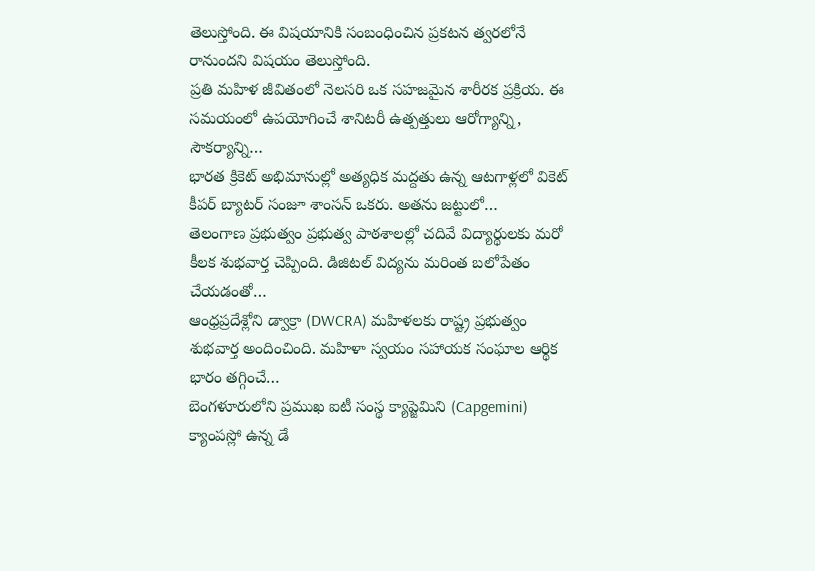తెలుస్తోంది. ఈ విషయానికి సంబంధించిన ప్రకటన త్వరలోనే రానుందని విషయం తెలుస్తోంది.
ప్రతి మహిళ జీవితంలో నెలసరి ఒక సహజమైన శారీరక ప్రక్రియ. ఈ సమయంలో ఉపయోగించే శానిటరీ ఉత్పత్తులు ఆరోగ్యాన్ని, సౌకర్యాన్ని…
భారత క్రికెట్ అభిమానుల్లో అత్యధిక మద్దతు ఉన్న ఆటగాళ్లలో వికెట్ కీపర్ బ్యాటర్ సంజూ శాంసన్ ఒకరు. అతను జట్టులో…
తెలంగాణ ప్రభుత్వం ప్రభుత్వ పాఠశాలల్లో చదివే విద్యార్థులకు మరో కీలక శుభవార్త చెప్పింది. డిజిటల్ విద్యను మరింత బలోపేతం చేయడంతో…
ఆంధ్రప్రదేశ్లోని డ్వాక్రా (DWCRA) మహిళలకు రాష్ట్ర ప్రభుత్వం శుభవార్త అందించింది. మహిళా స్వయం సహాయక సంఘాల ఆర్థిక భారం తగ్గించే…
బెంగళూరులోని ప్రముఖ ఐటీ సంస్థ క్యాప్జెమిని (Capgemini) క్యాంపస్లో ఉన్న డే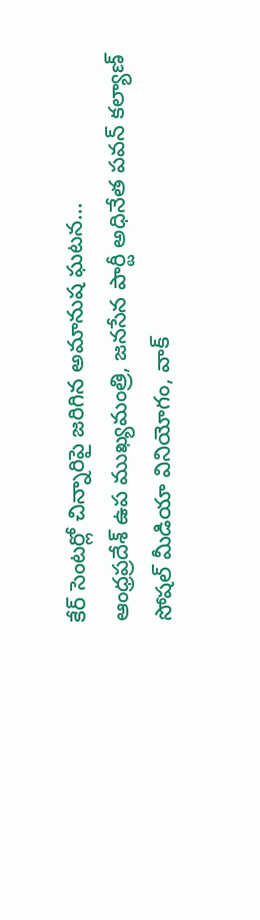కేర్ సెంటర్లో చిన్నారిపై జరిగిన అమానుష ఘటన…
ఆంధ్రప్రదేశ్ ఉప ముఖ్యమంత్రి, జనసేన పార్టీ అధినేత పవన్ కల్యాణ్ సోషల్ మీడియా వినియోగం, వాక్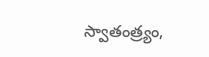స్వాతంత్ర్యం,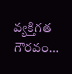వ్యక్తిగత గౌరవం…